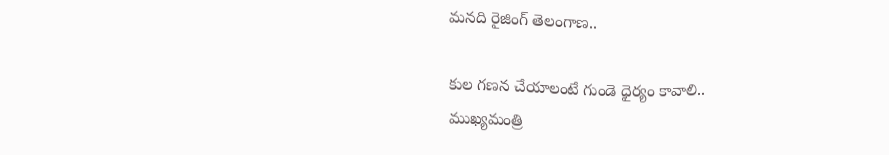మనది రైజింగ్‌ ‌తెలంగాణ..

కుల గణన చేయాలంటే గుండె ధైర్యం కావాలి..
ముఖ్యమంత్రి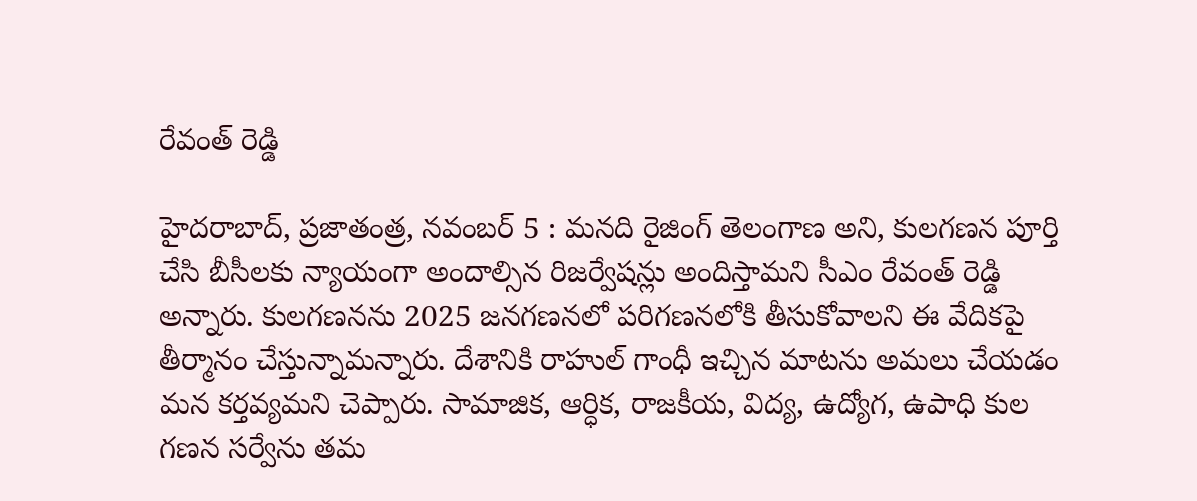రేవంత్‌ ‌రెడ్డి

హైదరాబాద్‌, ప్రజాతంత్ర, నవంబర్‌ 5 : మనది రైజింగ్‌ ‌తెలంగాణ అని, కులగణన పూర్తి చేసి బీసీలకు న్యాయంగా అందాల్సిన రిజర్వేషన్లు అందిస్తామని సీఎం రేవంత్‌ ‌రెడ్డి అన్నారు. కులగణనను 2025 జనగణనలో పరిగణనలోకి తీసుకోవాలని ఈ వేదికపై తీర్మానం చేస్తున్నామన్నారు. దేశానికి రాహుల్‌ ‌గాంధీ ఇచ్చిన మాటను అమలు చేయడం మన కర్తవ్యమని చెప్పారు. సామాజిక, ఆర్ధిక, రాజకీయ, విద్య, ఉద్యోగ, ఉపాధి కుల గణన సర్వేను తమ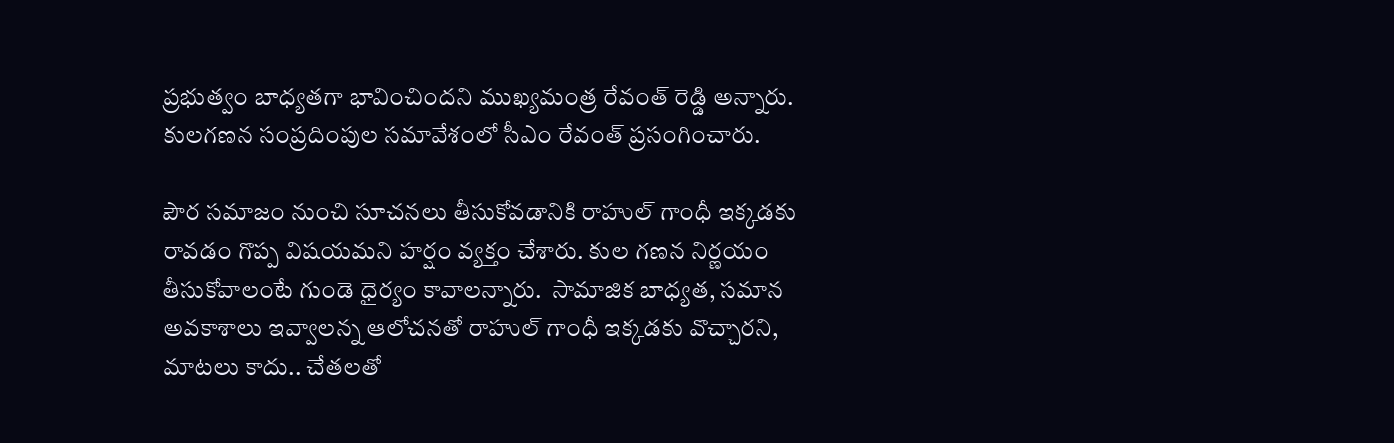ప్రభుత్వం బాధ్యతగా భావించిందని ముఖ్యమంత్ర రేవంత్‌ ‌రెడ్డి అన్నారు. కులగణన సంప్రదింపుల సమావేశంలో సీఎం రేవంత్‌ ‌ప్రసంగించారు.

పౌర సమాజం నుంచి సూచనలు తీసుకోవడానికి రాహుల్‌ ‌గాంధీ ఇక్కడకు రావడం గొప్ప విషయమని హర్షం వ్యక్తం చేశారు. కుల గణన నిర్ణయం తీసుకోవాలంటే గుండె ధైర్యం కావాలన్నారు.  సామాజిక బాధ్యత, సమాన అవకాశాలు ఇవ్వాలన్న ఆలోచనతో రాహుల్‌ ‌గాంధీ ఇక్కడకు వొచ్చారని,  మాటలు కాదు.. చేతలతో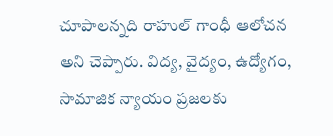చూపాలన్నది రాహుల్‌ ‌గాంధీ ఆలోచన అని చెప్పారు. విద్య, వైద్యం, ఉద్యోగం, సామాజిక న్యాయం ప్రజలకు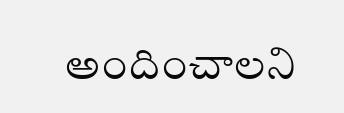అందించాలని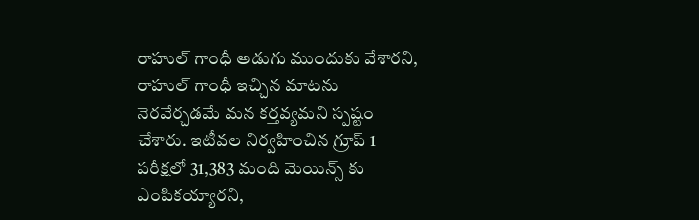రాహుల్‌ ‌గాంధీ అడుగు ముందుకు వేశారని, రాహుల్‌ ‌గాంధీ ఇచ్చిన మాటను నెరవేర్చడమే మన కర్తవ్యమని స్పష్టం చేశారు. ఇటీవల నిర్వహించిన గ్రూప్‌ 1 పరీక్షలో 31,383 మంది మెయిన్స్ ‌కు ఎంపికయ్యారని,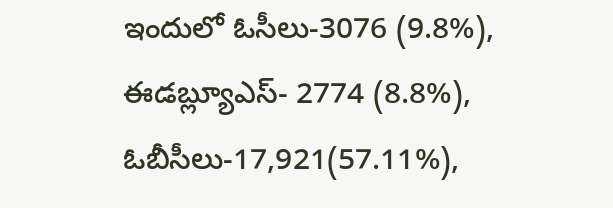ఇందులో ఓసీలు-3076 (9.8%), ఈడబ్ల్యూఎస్‌- 2774 (8.8%), ఓబీసీలు-17,921(57.11%),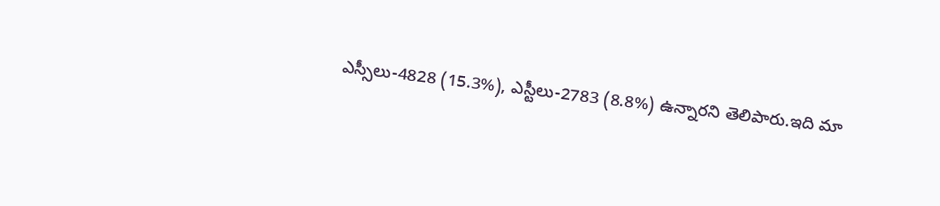ఎస్సీలు-4828 (15.3%), ఎస్టీలు-2783 (8.8%) ఉన్నారని తెలిపారు.ఇది మా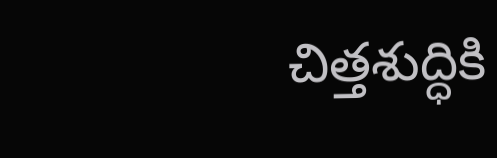చిత్తశుద్ధికి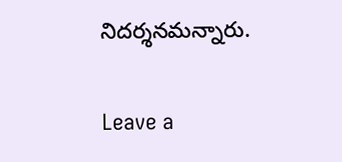నిదర్శనమన్నారు.

Leave a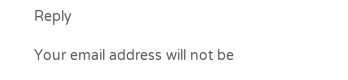Reply

Your email address will not be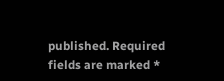published. Required fields are marked *